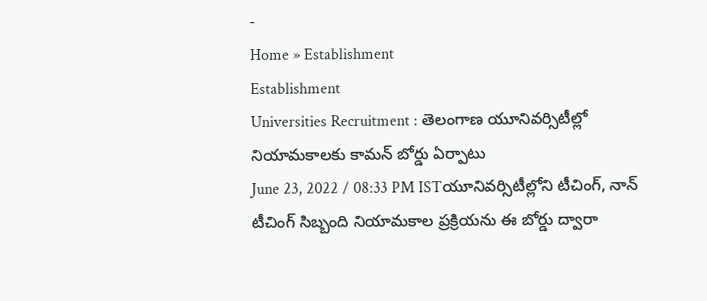-
Home » Establishment
Establishment
Universities Recruitment : తెలంగాణ యూనివర్సిటీల్లో నియామకాలకు కామన్ బోర్డు ఏర్పాటు
June 23, 2022 / 08:33 PM ISTయూనివర్సిటీల్లోని టీచింగ్, నాన్ టీచింగ్ సిబ్బంది నియామకాల ప్రక్రియను ఈ బోర్డు ద్వారా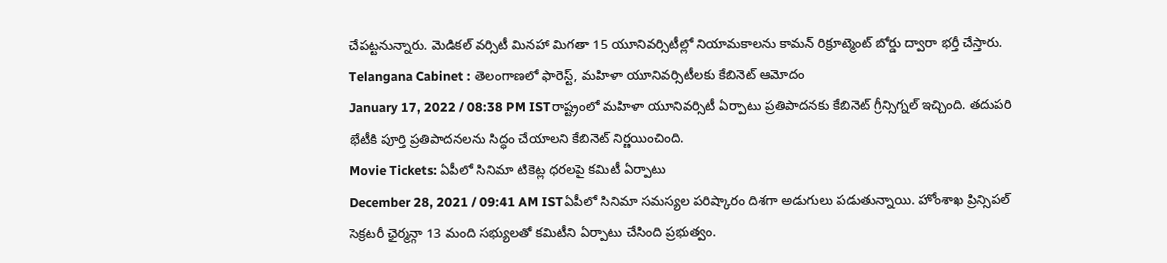చేపట్టనున్నారు. మెడికల్ వర్సిటీ మినహా మిగతా 15 యూనివర్సిటీల్లో నియామకాలను కామన్ రిక్రూట్మెంట్ బోర్డు ద్వారా భర్తీ చేస్తారు.
Telangana Cabinet : తెలంగాణలో ఫారెస్ట్, మహిళా యూనివర్సిటీలకు కేబినెట్ ఆమోదం
January 17, 2022 / 08:38 PM ISTరాష్ట్రంలో మహిళా యూనివర్సిటీ ఏర్పాటు ప్రతిపాదనకు కేబినెట్ గ్రీన్సిగ్నల్ ఇచ్చింది. తదుపరి భేటీకి పూర్తి ప్రతిపాదనలను సిద్ధం చేయాలని కేబినెట్ నిర్ణయించింది.
Movie Tickets: ఏపీలో సినిమా టికెట్ల ధరలపై కమిటీ ఏర్పాటు
December 28, 2021 / 09:41 AM ISTఏపీలో సినిమా సమస్యల పరిష్కారం దిశగా అడుగులు పడుతున్నాయి. హోంశాఖ ప్రిన్సిపల్ సెక్రటరీ ఛైర్మన్గా 13 మంది సభ్యులతో కమిటీని ఏర్పాటు చేసింది ప్రభుత్వం.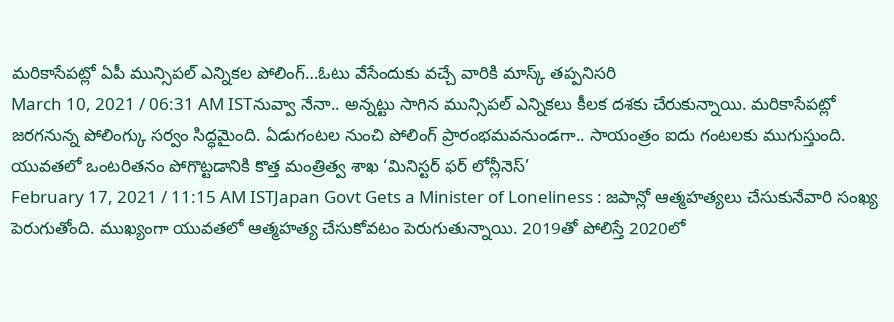మరికాసేపట్లో ఏపీ మున్సిపల్ ఎన్నికల పోలింగ్…ఓటు వేసేందుకు వచ్చే వారికి మాస్క్ తప్పనిసరి
March 10, 2021 / 06:31 AM ISTనువ్వా నేనా.. అన్నట్టు సాగిన మున్సిపల్ ఎన్నికలు కీలక దశకు చేరుకున్నాయి. మరికాసేపట్లో జరగనున్న పోలింగ్కు సర్వం సిద్ధమైంది. ఏడుగంటల నుంచి పోలింగ్ ప్రారంభమవనుండగా.. సాయంత్రం ఐదు గంటలకు ముగుస్తుంది.
యువతలో ఒంటరితనం పోగొట్టడానికి కొత్త మంత్రిత్వ శాఖ ‘మినిస్టర్ ఫర్ లోన్లీనెస్’
February 17, 2021 / 11:15 AM ISTJapan Govt Gets a Minister of Loneliness : జపాన్లో ఆత్మహత్యలు చేసుకునేవారి సంఖ్య పెరుగుతోంది. ముఖ్యంగా యువతలో ఆత్మహత్య చేసుకోవటం పెరుగుతున్నాయి. 2019తో పోలిస్తే 2020లో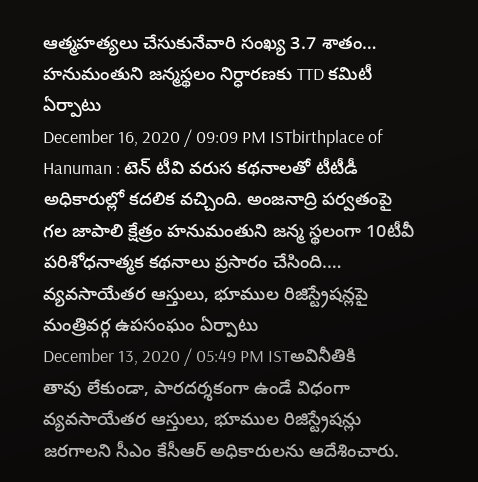ఆత్మహత్యలు చేసుకునేవారి సంఖ్య 3.7 శాతం…
హనుమంతుని జన్మస్థలం నిర్ధారణకు TTD కమిటీ ఏర్పాటు
December 16, 2020 / 09:09 PM ISTbirthplace of Hanuman : టెన్ టీవి వరుస కథనాలతో టీటీడీ అధికారుల్లో కదలిక వచ్చింది. అంజనాద్రి పర్వతంపై గల జాపాలి క్షేత్రం హనుమంతుని జన్మ స్థలంగా 10టీవీ పరిశోధనాత్మక కథనాలు ప్రసారం చేసింది.…
వ్యవసాయేతర ఆస్తులు, భూముల రిజిస్ట్రేషన్లపై మంత్రివర్గ ఉపసంఘం ఏర్పాటు
December 13, 2020 / 05:49 PM ISTఅవినీతికి తావు లేకుండా, పారదర్శకంగా ఉండే విధంగా వ్యవసాయేతర ఆస్తులు, భూముల రిజిస్ట్రేషన్లు జరగాలని సీఎం కేసీఆర్ అధికారులను ఆదేశించారు.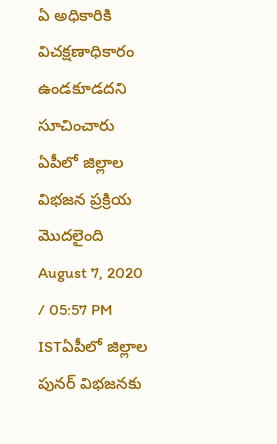ఏ అధికారికి విచక్షణాధికారం ఉండకూడదని సూచించారు
ఏపీలో జిల్లాల విభజన ప్రక్రియ మొదలైంది
August 7, 2020 / 05:57 PM ISTఏపీలో జిల్లాల పునర్ విభజనకు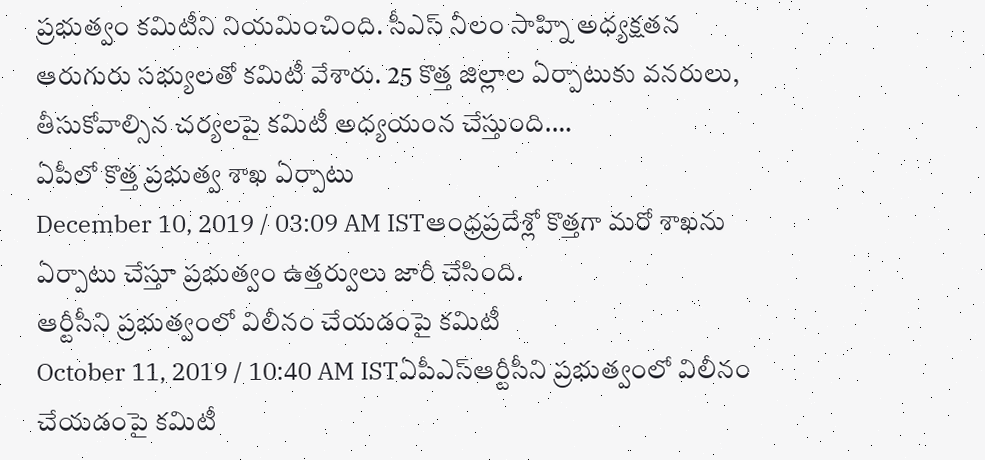ప్రభుత్వం కమిటీని నియమించింది. సీఎస్ నీలం సాహ్ని అధ్యక్షతన ఆరుగురు సభ్యులతో కమిటీ వేశారు. 25 కొత్త జిల్లాల ఏర్పాటుకు వనరులు, తీసుకోవాల్సిన చర్యలపై కమిటీ అధ్యయంన చేస్తుంది.…
ఏపీలో కొత్త ప్రభుత్వ శాఖ ఏర్పాటు
December 10, 2019 / 03:09 AM ISTఆంధ్రప్రదేశ్లో కొత్తగా మరో శాఖను ఏర్పాటు చేస్తూ ప్రభుత్వం ఉత్తర్వులు జారీ చేసింది.
ఆర్టీసీని ప్రభుత్వంలో విలీనం చేయడంపై కమిటీ
October 11, 2019 / 10:40 AM ISTఏపీఎస్ఆర్టీసీని ప్రభుత్వంలో విలీనం చేయడంపై కమిటీ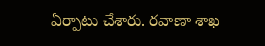ఏర్పాటు చేశారు. రవాణా శాఖ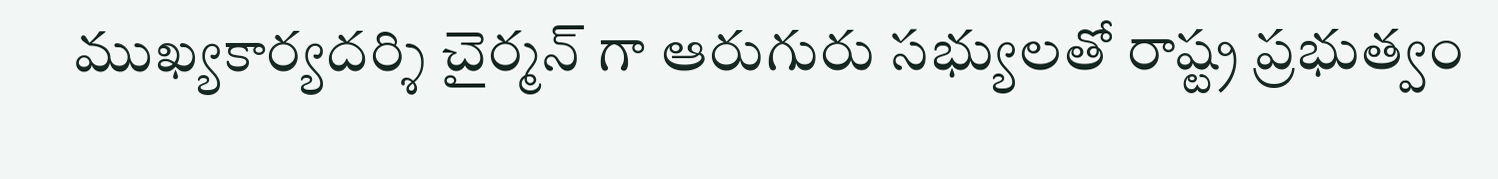ముఖ్యకార్యదర్శి చైర్మన్ గా ఆరుగురు సభ్యులతో రాష్ట్ర ప్రభుత్వం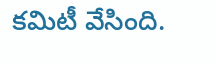కమిటీ వేసింది.